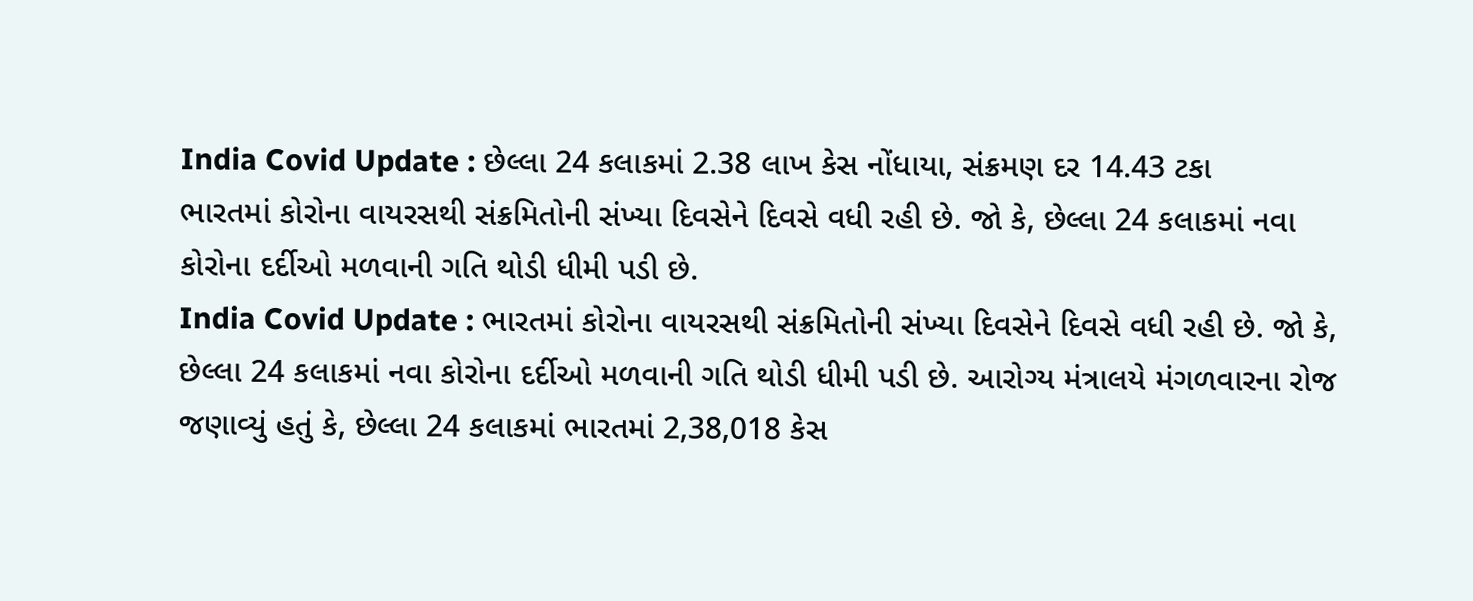India Covid Update : છેલ્લા 24 કલાકમાં 2.38 લાખ કેસ નોંધાયા, સંક્રમણ દર 14.43 ટકા
ભારતમાં કોરોના વાયરસથી સંક્રમિતોની સંખ્યા દિવસેને દિવસે વધી રહી છે. જો કે, છેલ્લા 24 કલાકમાં નવા કોરોના દર્દીઓ મળવાની ગતિ થોડી ધીમી પડી છે.
India Covid Update : ભારતમાં કોરોના વાયરસથી સંક્રમિતોની સંખ્યા દિવસેને દિવસે વધી રહી છે. જો કે, છેલ્લા 24 કલાકમાં નવા કોરોના દર્દીઓ મળવાની ગતિ થોડી ધીમી પડી છે. આરોગ્ય મંત્રાલયે મંગળવારના રોજ જણાવ્યું હતું કે, છેલ્લા 24 કલાકમાં ભારતમાં 2,38,018 કેસ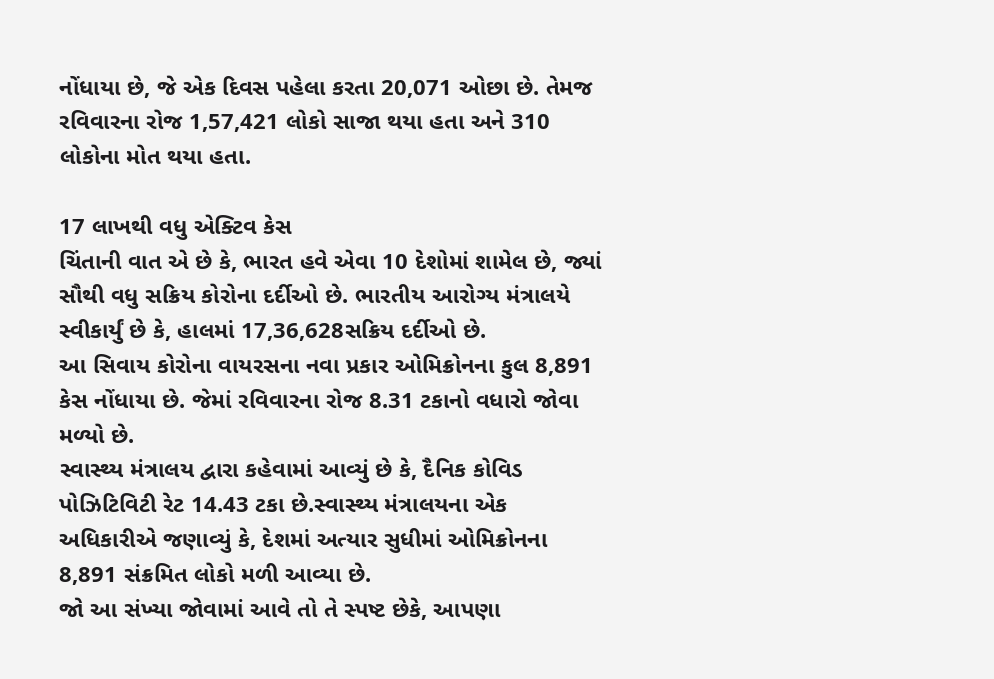નોંધાયા છે, જે એક દિવસ પહેલા કરતા 20,071 ઓછા છે. તેમજ રવિવારના રોજ 1,57,421 લોકો સાજા થયા હતા અને 310 લોકોના મોત થયા હતા.

17 લાખથી વધુ એક્ટિવ કેસ
ચિંતાની વાત એ છે કે, ભારત હવે એવા 10 દેશોમાં શામેલ છે, જ્યાં સૌથી વધુ સક્રિય કોરોના દર્દીઓ છે. ભારતીય આરોગ્ય મંત્રાલયે સ્વીકાર્યું છે કે, હાલમાં 17,36,628સક્રિય દર્દીઓ છે.
આ સિવાય કોરોના વાયરસના નવા પ્રકાર ઓમિક્રોનના કુલ 8,891 કેસ નોંધાયા છે. જેમાં રવિવારના રોજ 8.31 ટકાનો વધારો જોવા મળ્યો છે.
સ્વાસ્થ્ય મંત્રાલય દ્વારા કહેવામાં આવ્યું છે કે, દૈનિક કોવિડ પોઝિટિવિટી રેટ 14.43 ટકા છે.સ્વાસ્થ્ય મંત્રાલયના એક અધિકારીએ જણાવ્યું કે, દેશમાં અત્યાર સુધીમાં ઓમિક્રોનના 8,891 સંક્રમિત લોકો મળી આવ્યા છે.
જો આ સંખ્યા જોવામાં આવે તો તે સ્પષ્ટ છેકે, આપણા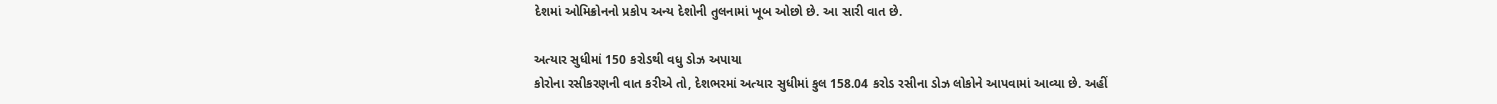દેશમાં ઓમિક્રોનનો પ્રકોપ અન્ય દેશોની તુલનામાં ખૂબ ઓછો છે. આ સારી વાત છે.

અત્યાર સુધીમાં 150 કરોડથી વધુ ડોઝ અપાયા
કોરોના રસીકરણની વાત કરીએ તો, દેશભરમાં અત્યાર સુધીમાં કુલ 158.04 કરોડ રસીના ડોઝ લોકોને આપવામાં આવ્યા છે. અહીં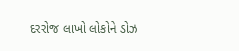દરરોજ લાખો લોકોને ડોઝ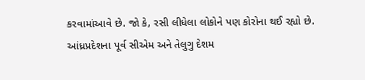કરવામાંઆવે છે. જો કે, રસી લીધેલા લોકોને પણ કોરોના થઈ રહ્યો છે.
આંધ્રપ્રદેશના પૂર્વ સીએમ અને તેલુગુ દેશમ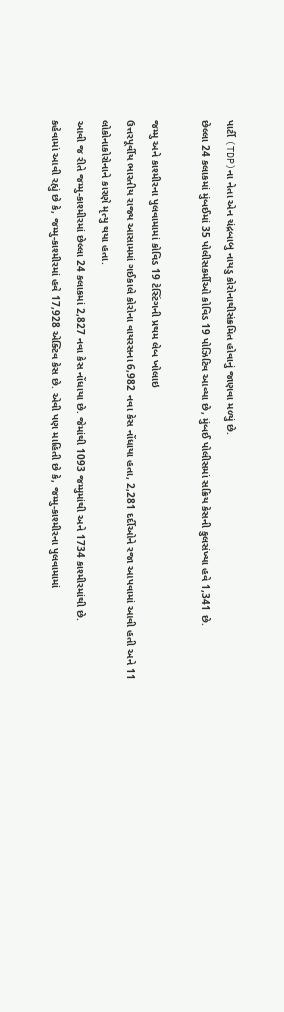પાર્ટી (TDP)ના નેતા એન ચંદ્રબાબુ નાયડુ કોરોનાથીસંક્રમિત હોવાનું જાણવા મળ્યું છે.
છેલ્લા 24 કલાકમાં મુંબઈમાં 35 પોલીસકર્મીઓ કોવિડ 19 પોઝિટિવ આવ્યા છે, મુંબઈ પોલીસમાં સક્રિય કેસની કુલસંખ્યા હવે 1,341 છે.

જમ્મુ અને કાશ્મીરના પુલવામામાં કોવિડ 19 ટેસ્ટિંગની પ્રથમ લેબ ખોલાઇ
ઉત્તરપૂર્વીય ભારતીય રાજ્ય આસામમાં ગઈકાલે કોરોના વાયરસના 6,982 નવા કેસ નોંધાયા હતા, 2,281 દર્દીઓને રજા આપવામાં આવી હતી અને 11 લોકોનાકોરોનાને કારણે મૃત્યુ થયા હતા.
આવી જ રીતે જમ્મુ-કાશ્મીરમાં છેલ્લા 24 કલાકમાં 2,827 નવા કેસ નોંધાયા છે. જેમાંથી 1093 જમ્મુમાંથી અને 1734 કાશ્મીરમાંથી છે.
કહેવામાં આવી રહ્યું છે કે, જમ્મુ-કાશ્મીરમાં હવે 17,928 એક્ટિવ કેસ છે. એવી પણ માહિતી છે કે, જમ્મુ-કાશ્મીરના પુલવામામાં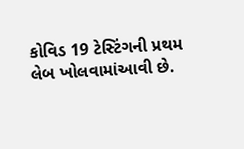કોવિડ 19 ટેસ્ટિંગની પ્રથમ લેબ ખોલવામાંઆવી છે.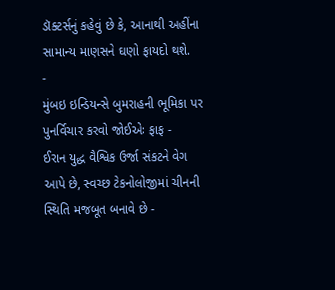ડૉક્ટર્સનું કહેવું છે કે, આનાથી અહીંના સામાન્ય માણસને ઘણો ફાયદો થશે.
-
મુંબઇ ઇન્ડિયન્સે બુમરાહની ભૂમિકા પર પુનર્વિચાર કરવો જોઈએઃ ફાફ -
ઈરાન યુદ્ધ વૈશ્વિક ઉર્જા સંકટને વેગ આપે છે, સ્વચ્છ ટેકનોલોજીમાં ચીનની સ્થિતિ મજબૂત બનાવે છે -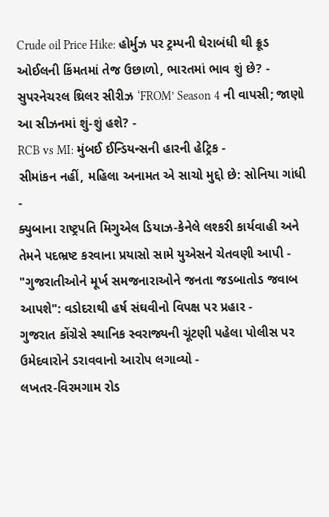Crude oil Price Hike: હોર્મુઝ પર ટ્રમ્પની ઘેરાબંધી થી ક્રૂડ ઓઈલની કિંમતમાં તેજ ઉછાળો, ભારતમાં ભાવ શું છે? -
સુપરનેચરલ થ્રિલર સીરીઝ ‘FROM’ Season 4 ની વાપસી; જાણો આ સીઝનમાં શું-શું હશે? -
RCB vs MI: મુંબઈ ઈન્ડિયન્સની હારની હેટ્રિક -
સીમાંકન નહીં, મહિલા અનામત એ સાચો મુદ્દો છે: સોનિયા ગાંધી -
ક્યુબાના રાષ્ટ્રપતિ મિગુએલ ડિયાઝ-કેનેલે લશ્કરી કાર્યવાહી અને તેમને પદભ્રષ્ટ કરવાના પ્રયાસો સામે યુએસને ચેતવણી આપી -
"ગુજરાતીઓને મૂર્ખ સમજનારાઓને જનતા જડબાતોડ જવાબ આપશે": વડોદરાથી હર્ષ સંઘવીનો વિપક્ષ પર પ્રહાર -
ગુજરાત કોંગ્રેસે સ્થાનિક સ્વરાજ્યની ચૂંટણી પહેલા પોલીસ પર ઉમેદવારોને ડરાવવાનો આરોપ લગાવ્યો -
લખતર-વિરમગામ રોડ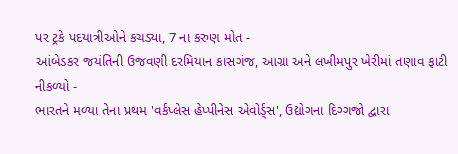પર ટ્રકે પદયાત્રીઓને કચડ્યા, 7 ના કરુણ મોત -
આંબેડકર જયંતિની ઉજવણી દરમિયાન કાસગંજ, આગ્રા અને લખીમપુર ખેરીમાં તણાવ ફાટી નીકળ્યો -
ભારતને મળ્યા તેના પ્રથમ 'વર્કપ્લેસ હેપ્પીનેસ એવોર્ડ્સ', ઉદ્યોગના દિગ્ગજો દ્વારા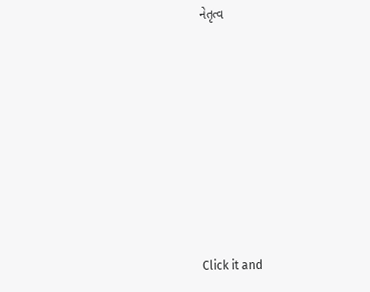નેતૃત્વ









Click it and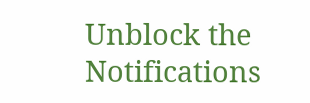Unblock the Notifications